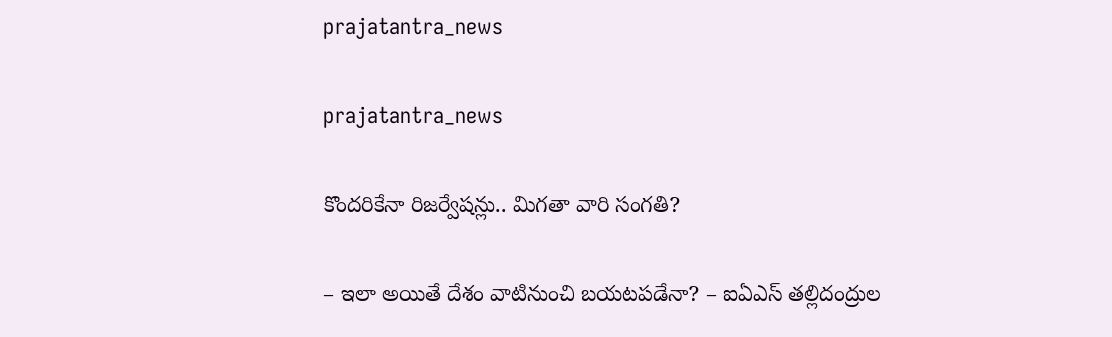prajatantra_news

prajatantra_news

కొందరికేనా రిజర్వేషన్లు.. మిగతా వారి సంగతి?

– ఇలా అయితే దేశం వాటినుంచి బయటపడేనా? – ఐఏఎస్ తల్లిదంద్రుల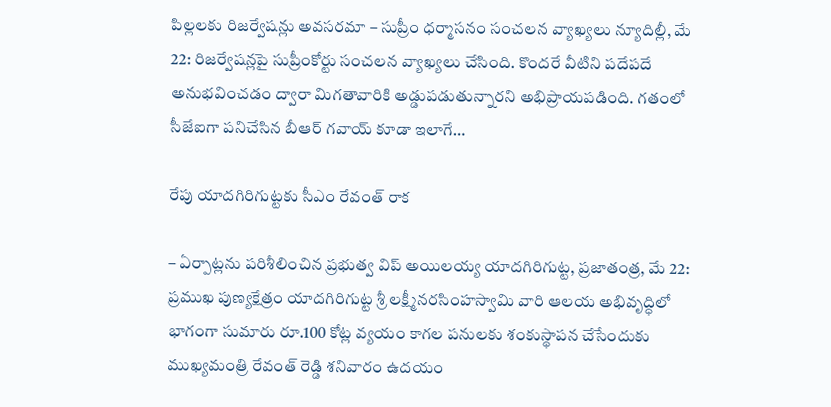పిల్లలకు రిజర్వేషన్లు అవసరమా – సుప్రీం ధర్మాసనం సంచలన వ్యాఖ్యలు న్యూదిల్లీ, మే 22: రిజర్వేషన్లపై సుప్రీంకోర్టు సంచలన వ్యాఖ్యలు చేసింది. కొందరే వీటిని పదేపదే అనుభవించడం ద్వారా మిగతావారికి అడ్డుపడుతున్నారని అభిప్రాయపడింది. గతంలో సీజేఐగా పనిచేసిన బీఆర్ గవాయ్ కూడా ఇలాగే…

రేపు యాదగిరిగుట్టకు సీఎం రేవంత్ రాక

– ఏర్పాట్లను పరిశీలించిన ప్రభుత్వ విప్ అయిలయ్య యాదగిరిగుట్ట, ప్రజాతంత్ర, మే 22: ప్రముఖ పుణ్యక్షేత్రం యాదగిరిగుట్ట శ్రీ లక్ష్మీనరసింహస్వామి వారి ఆలయ అభివృద్ధిలో భాగంగా సుమారు రూ.100 కోట్ల వ్యయం కాగల పనులకు శంకుస్థాపన చేసేందుకు ముఖ్యమంత్రి రేవంత్ రెడ్డి శనివారం ఉదయం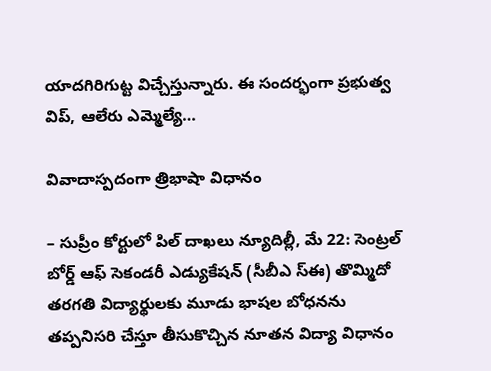యాదగిరిగుట్ట విచ్చేస్తున్నారు. ఈ సందర్భంగా ప్రభుత్వ విప్, ఆలేరు ఎమ్మెల్యే…

వివాదాస్పదంగా త్రిభాషా విధానం

– సుప్రీం కోర్టులో పిల్ దాఖలు న్యూదిల్లీ, మే 22: సెంట్రల్ బోర్డ్ ఆఫ్ సెకండరీ ఎడ్యుకేషన్ (సీబీఎ స్‌ఈ) తొమ్మిదో తరగతి విద్యార్థులకు మూడు భాషల బోధనను తప్పనిసరి చేస్తూ తీసుకొచ్చిన నూతన విద్యా విధానం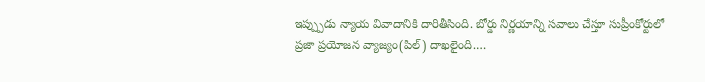ఇప్ప్పుడు న్యాయ వివాదానికి దారితీసింది. బోర్డు నిర్ణయాన్ని సవాలు చేస్తూ సుప్రీంకోర్టులో ప్రజా ప్రయోజన వ్యాజ్యం(పిల్) దాఖలైంది.…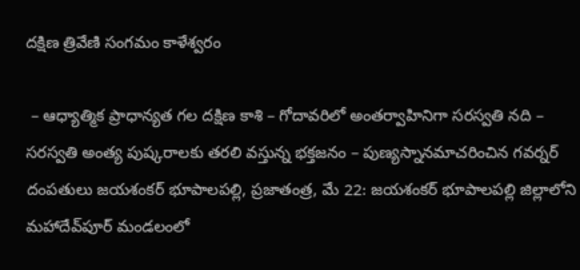దక్షిణ త్రివేణి సంగమం కాళేశ్వరం

 – ఆధ్యాత్మిక ప్రాధాన్యత గల దక్షిణ కాశి – గోదావరిలో అంతర్వాహినిగా సరస్వతి నది – సరస్వతి అంత్య పుష్కరాలకు తరలి వస్తున్న భక్తజనం – పుణ్యస్నానమాచరించిన గవర్నర్ దంపతులు జయశంకర్ భూపాలపల్లి, ప్రజాతంత్ర, మే 22: జయశంకర్ భూపాలపల్లి జిల్లాలోని మహాదేవ్‌పూర్ మండలంలో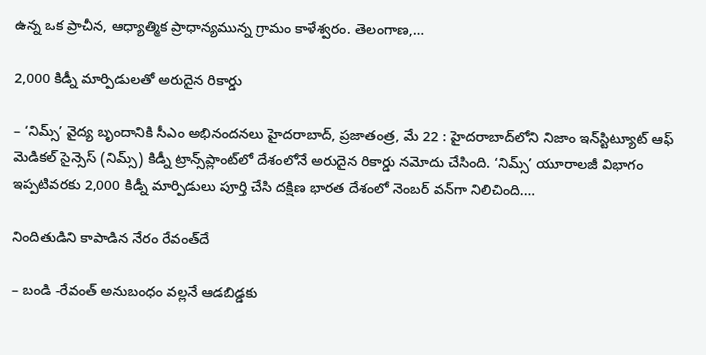ఉన్న ఒక ప్రాచీన, ఆధ్యాత్మిక ప్రాధాన్యమున్న గ్రామం కాళేశ్వరం. తెలంగాణ,…

2,000 కిడ్నీ మార్పిడులతో అరుదైన రికార్డు

– ‘నిమ్స్’ వైద్య బృందానికి సీఎం అభినందనలు హైదరాబాద్, ప్రజాతంత్ర, మే 22 : హైదరాబాద్‌లోని నిజాం ఇన్‌స్టిట్యూట్ ఆఫ్ మెడికల్ సైన్సెస్ (నిమ్స్) కిడ్నీ ట్రాన్స్‌ప్లాంట్‌లో దేశంలోనే అరుదైన రికార్డు నమోదు చేసింది. ‘నిమ్స్’ యూరాలజీ విభాగం ఇప్పటివరకు 2,000 కిడ్నీ మార్పిడులు పూర్తి చేసి దక్షిణ భారత దేశంలో నెంబర్ వన్‌గా నిలిచింది.…

నిందితుడిని కాపాడిన నేరం రేవంత్‌దే

– బండి -రేవంత్ అనుబంధం వల్లనే ఆడబిడ్డకు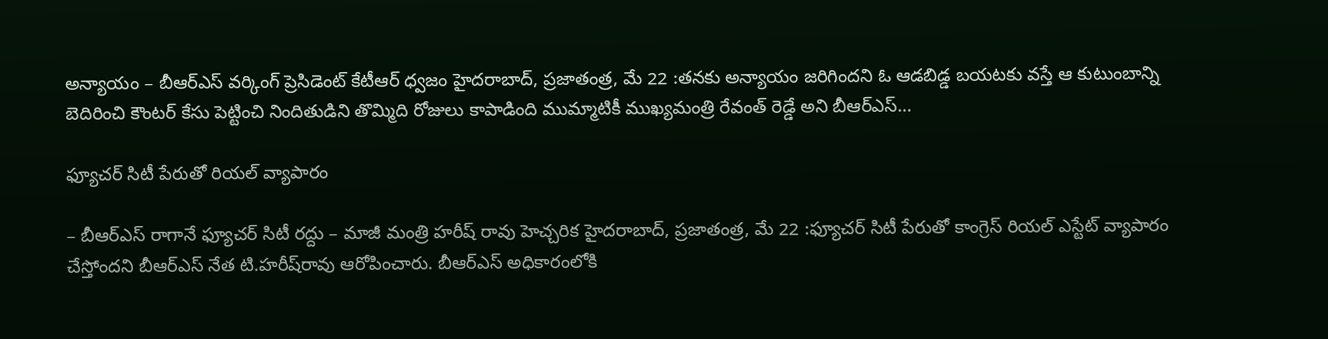అన్యాయం – బీఆర్ఎస్ వర్కింగ్ ప్రెసిడెంట్ కేటీఆర్ ధ్వజం హైదరాబాద్, ప్రజాతంత్ర, మే 22 :తనకు అన్యాయం జరిగిందని ఓ ఆడబిడ్డ బయటకు వస్తే ఆ కుటుంబాన్ని బెదిరించి కౌంటర్ కేసు పెట్టించి నిందితుడిని తొమ్మిది రోజులు కాపాడింది ముమ్మాటికీ ముఖ్యమంత్రి రేవంత్ రెడ్డే అని బీఆర్ఎస్…

ఫ్యూచర్ సిటీ పేరుతో రియల్ వ్యాపారం

– బీఆర్ఎస్ రాగానే ఫ్యూచర్ సిటీ రద్దు – మాజీ మంత్రి హరీష్ రావు హెచ్చరిక హైదరాబాద్, ప్రజాతంత్ర, మే 22 :ఫ్యూచర్ సిటీ పేరుతో కాంగ్రెస్ రియల్ ఎస్టేట్ వ్యాపారం చేస్తోందని బీఆర్ఎస్ నేత టి.హరీష్‌రావు ఆరోపించారు. బీఆర్ఎస్ అధికారంలోకి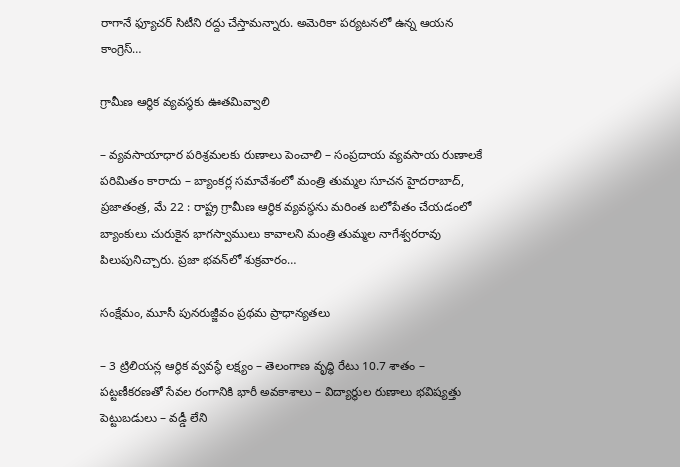రాగానే ఫ్యూచర్ సిటీని రద్దు చేస్తామన్నారు. అమెరికా పర్యటనలో ఉన్న ఆయన కాంగ్రెస్…

గ్రామీణ ఆర్థిక వ్యవస్థకు ఊతమివ్వాలి

– వ్యవసాయాధార పరిశ్రమలకు రుణాలు పెంచాలి – సంప్రదాయ వ్యవసాయ రుణాలకే పరిమితం కారాదు – బ్యాంకర్ల సమావేశంలో మంత్రి తుమ్మల సూచన హైదరాబాద్, ప్రజాతంత్ర, మే 22 : రాష్ట్ర గ్రామీణ ఆర్థిక వ్యవస్థను మరింత బలోపేతం చేయడంలో బ్యాంకులు చురుకైన భాగస్వాములు కావాలని మంత్రి తుమ్మల నాగేశ్వరరావు పిలుపునిచ్చారు. ప్రజా భవన్‌లో శుక్రవారం…

సంక్షేమం, మూసీ పున‌రుజ్జీవం ప్ర‌థ‌మ ప్రాధాన్య‌త‌లు

– 3 ట్రిలియన్ల ఆర్థిక వ్వవస్థే లక్ష్యం – తెలంగాణ వృద్ధి రేటు 10.7 శాతం – పట్టణీకరణతో సేవల రంగానికి భారీ అవకాశాలు – విద్యార్థుల రుణాలు భవిష్యత్తు పెట్టుబడులు – వడ్డీ లేని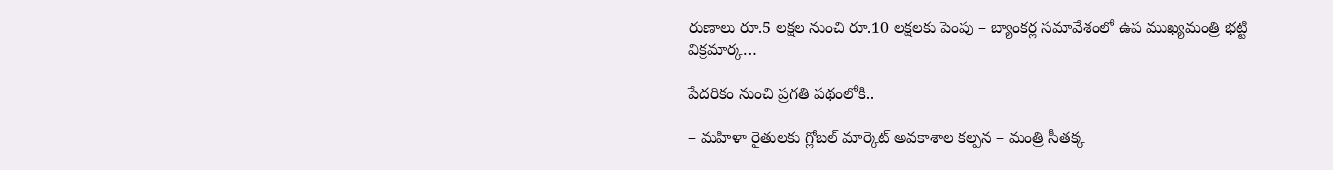రుణాలు రూ.5 లక్షల నుంచి రూ.10 లక్షలకు పెంపు – బ్యాంకర్ల సమావేశంలో ఉప ముఖ్యమంత్రి భట్టి విక్రమార్క…

పేదరికం నుంచి ప్రగతి పథంలోకి..

– మహిళా రైతులకు గ్లోబల్ మార్కెట్ అవకాశాల కల్పన – మంత్రి సీతక్క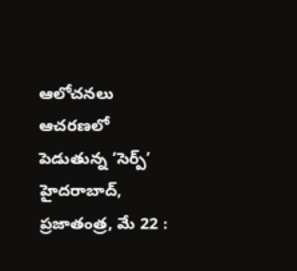ఆలోచనలు ఆచరణలో పెడుతున్న ‘సెర్ప్‌’ హైదరాబాద్, ప్రజాతంత్ర, మే 22 :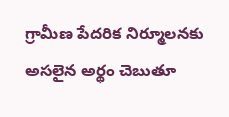గ్రామీణ పేదరిక నిర్మూలనకు అసలైన అర్థం చెబుతూ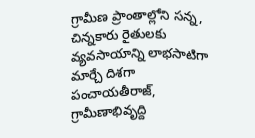గ్రామీణ ప్రాంతాల్లోని సన్న, చిన్నకారు రైతులకు వ్యవసాయాన్ని లాభసాటిగా మార్చే దిశగా పంచాయతీరాజ్, గ్రామీణాభివృద్ది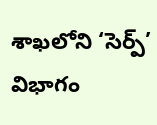శాఖలోని ‘సెర్ప్‌’ విభాగం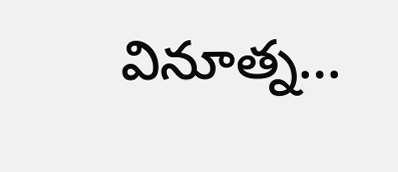వినూత్న…